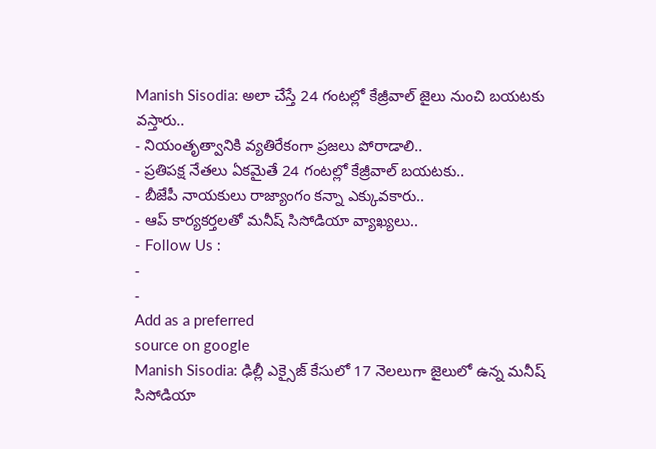Manish Sisodia: అలా చేస్తే 24 గంటల్లో కేజ్రీవాల్ జైలు నుంచి బయటకు వస్తారు..
- నియంతృత్వానికి వ్యతిరేకంగా ప్రజలు పోరాడాలి..
- ప్రతిపక్ష నేతలు ఏకమైతే 24 గంటల్లో కేజ్రీవాల్ బయటకు..
- బీజేపీ నాయకులు రాజ్యాంగం కన్నా ఎక్కువకారు..
- ఆప్ కార్యకర్తలతో మనీష్ సిసోడియా వ్యాఖ్యలు..
- Follow Us :
-
-
Add as a preferred
source on google
Manish Sisodia: ఢిల్లీ ఎక్సైజ్ కేసులో 17 నెలలుగా జైలులో ఉన్న మనీష్ సిసోడియా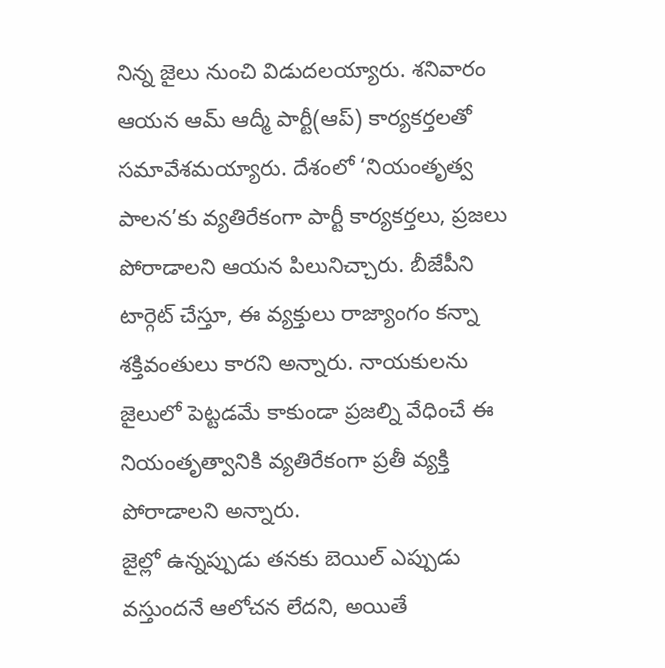నిన్న జైలు నుంచి విడుదలయ్యారు. శనివారం ఆయన ఆమ్ ఆద్మీ పార్టీ(ఆప్) కార్యకర్తలతో సమావేశమయ్యారు. దేశంలో ‘నియంతృత్వ పాలన’కు వ్యతిరేకంగా పార్టీ కార్యకర్తలు, ప్రజలు పోరాడాలని ఆయన పిలునిచ్చారు. బీజేపీని టార్గెట్ చేస్తూ, ఈ వ్యక్తులు రాజ్యాంగం కన్నా శక్తివంతులు కారని అన్నారు. నాయకులను జైలులో పెట్టడమే కాకుండా ప్రజల్ని వేధించే ఈ నియంతృత్వానికి వ్యతిరేకంగా ప్రతీ వ్యక్తి పోరాడాలని అన్నారు.
జైల్లో ఉన్నప్పుడు తనకు బెయిల్ ఎప్పుడు వస్తుందనే ఆలోచన లేదని, అయితే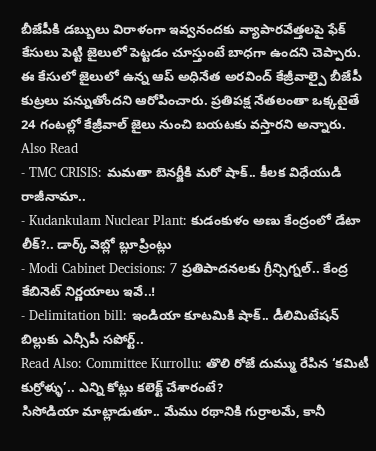బీజేపీకి డబ్బులు విరాళంగా ఇవ్వనందకు వ్యాపారవేత్తలపై ఫేక్ కేసులు పెట్టి జైలులో పెట్టడం చూస్తుంటే బాధగా ఉందని చెప్పారు. ఈ కేసులో జైలులో ఉన్న ఆప్ అధినేత అరవింద్ కేజ్రీవాల్పై బీజేపీ కుట్రలు పన్నుతోందని ఆరోపించారు. ప్రతిపక్ష నేతలంతా ఒక్కటైతే 24 గంటల్లో కేజ్రీవాల్ జైలు నుంచి బయటకు వస్తారని అన్నారు.
Also Read
- TMC CRISIS: మమతా బెనర్జీకి మరో షాక్.. కీలక విధేయుడి రాజీనామా..
- Kudankulam Nuclear Plant: కుడంకుళం అణు కేంద్రంలో డేటా లీక్?.. డార్క్ వెబ్లో బ్లూప్రింట్లు
- Modi Cabinet Decisions: 7 ప్రతిపాదనలకు గ్రీన్సిగ్నల్.. కేంద్ర కేబినెట్ నిర్ణయాలు ఇవే..!
- Delimitation bill: ఇండియా కూటమికి షాక్.. డీలిమిటేషన్ బిల్లుకు ఎన్సీపీ సపోర్ట్..
Read Also: Committee Kurrollu: తొలి రోజే దుమ్ము రేపిన ‘కమిటీ కుర్రోళ్ళు’.. ఎన్ని కోట్లు కలెక్ట్ చేశారంటే?
సిసోడియా మాట్లాడుతూ.. మేము రథానికి గుర్రాలమే, కానీ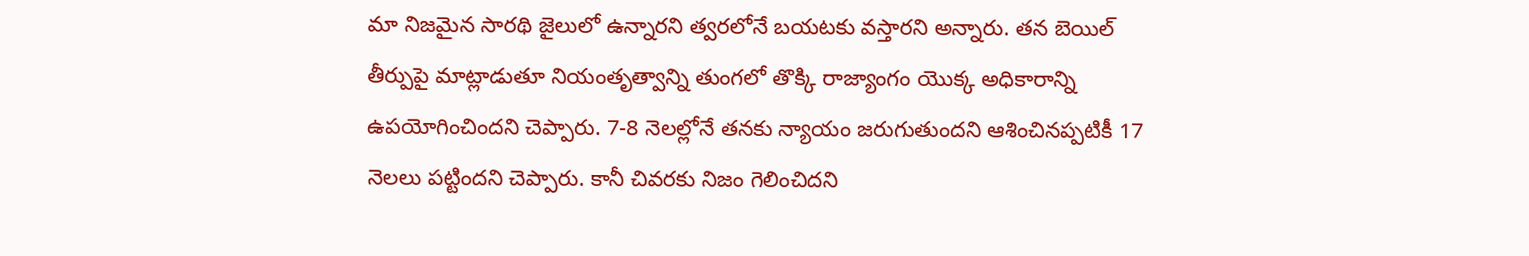మా నిజమైన సారథి జైలులో ఉన్నారని త్వరలోనే బయటకు వస్తారని అన్నారు. తన బెయిల్ తీర్పుపై మాట్లాడుతూ నియంతృత్వాన్ని తుంగలో తొక్కి రాజ్యాంగం యొక్క అధికారాన్ని ఉపయోగించిందని చెప్పారు. 7-8 నెలల్లోనే తనకు న్యాయం జరుగుతుందని ఆశించినప్పటికీ 17 నెలలు పట్టిందని చెప్పారు. కానీ చివరకు నిజం గెలించిదని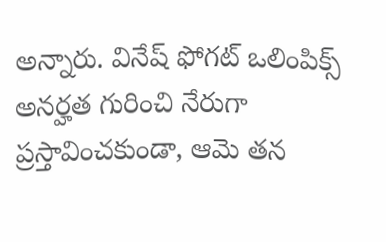అన్నారు. వినేష్ ఫోగట్ ఒలింపిక్స్ అనర్హత గురించి నేరుగా ప్రస్తావించకుండా, ఆమె తన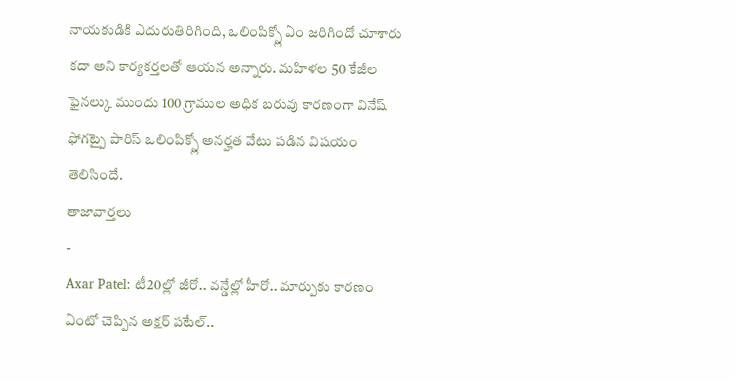నాయకుడికి ఎదురుతిరిగింది, ఒలింపిక్స్లో ఏం జరిగిందో చూశారు కదా అని కార్యకర్తలతో ఆయన అన్నారు. మహిళల 50 కేజీల ఫైనల్కు ముందు 100 గ్రాముల అధిక బరువు కారణంగా వినేష్ ఫోగట్పై పారిస్ ఒలింపిక్స్లో అనర్హత వేటు పడిన విషయం తెలిసిందే.
తాజావార్తలు
-
Axar Patel: టీ20ల్లో జీరో.. వన్డేల్లో హీరో.. మార్పుకు కారణం ఏంటో చెప్పిన అక్షర్ పటేల్..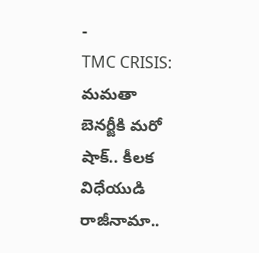-
TMC CRISIS: మమతా బెనర్జీకి మరో షాక్.. కీలక విధేయుడి రాజీనామా..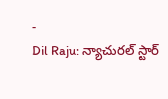-
Dil Raju: న్యాచురల్ స్టార్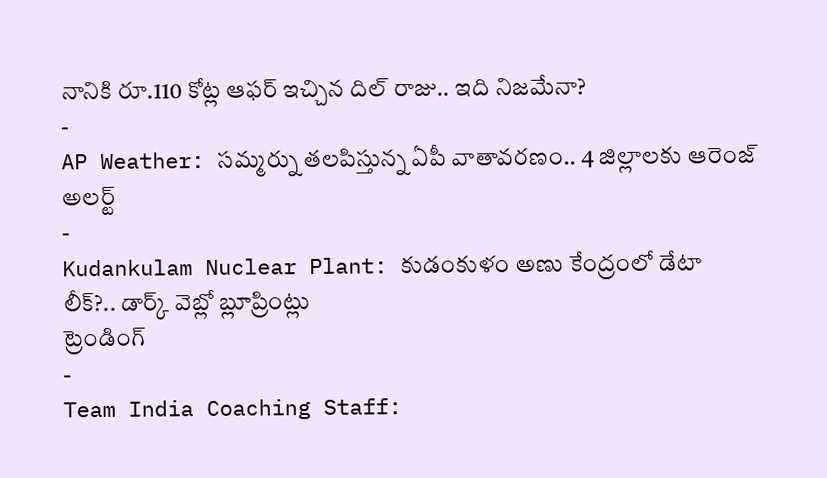నానికి రూ.110 కోట్ల ఆఫర్ ఇచ్చిన దిల్ రాజు.. ఇది నిజమేనా?
-
AP Weather: సమ్మర్ను తలపిస్తున్న ఏపీ వాతావరణం.. 4 జిల్లాలకు ఆరెంజ్ అలర్ట్
-
Kudankulam Nuclear Plant: కుడంకుళం అణు కేంద్రంలో డేటా లీక్?.. డార్క్ వెబ్లో బ్లూప్రింట్లు
ట్రెండింగ్
-
Team India Coaching Staff: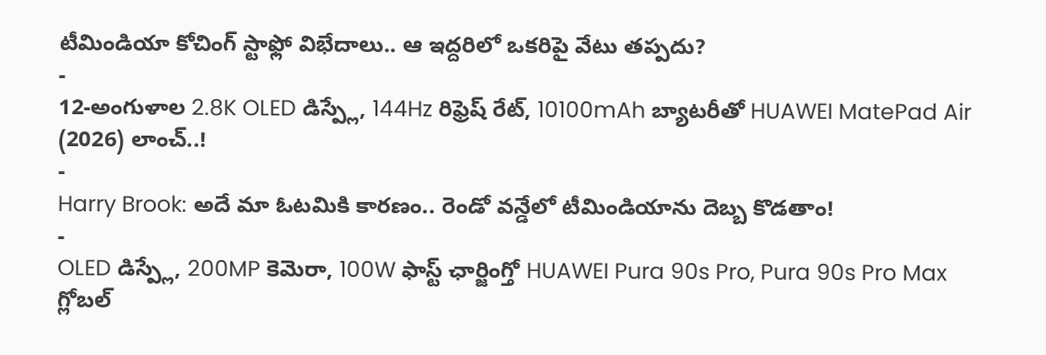టీమిండియా కోచింగ్ స్టాఫ్లో విభేదాలు.. ఆ ఇద్దరిలో ఒకరిపై వేటు తప్పదు?
-
12-అంగుళాల 2.8K OLED డిస్ప్లే, 144Hz రిఫ్రెష్ రేట్, 10100mAh బ్యాటరీతో HUAWEI MatePad Air (2026) లాంచ్..!
-
Harry Brook: అదే మా ఓటమికి కారణం.. రెండో వన్డేలో టీమిండియాను దెబ్బ కొడతాం!
-
OLED డిస్ప్లే, 200MP కెమెరా, 100W ఫాస్ట్ ఛార్జింగ్తో HUAWEI Pura 90s Pro, Pura 90s Pro Max గ్లోబల్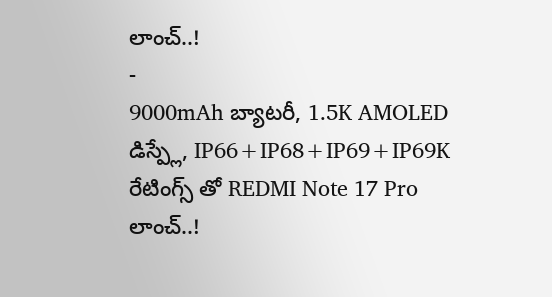లాంచ్..!
-
9000mAh బ్యాటరీ, 1.5K AMOLED డిస్ప్లే, IP66+IP68+IP69+IP69K రేటింగ్స్ తో REDMI Note 17 Pro లాంచ్..!